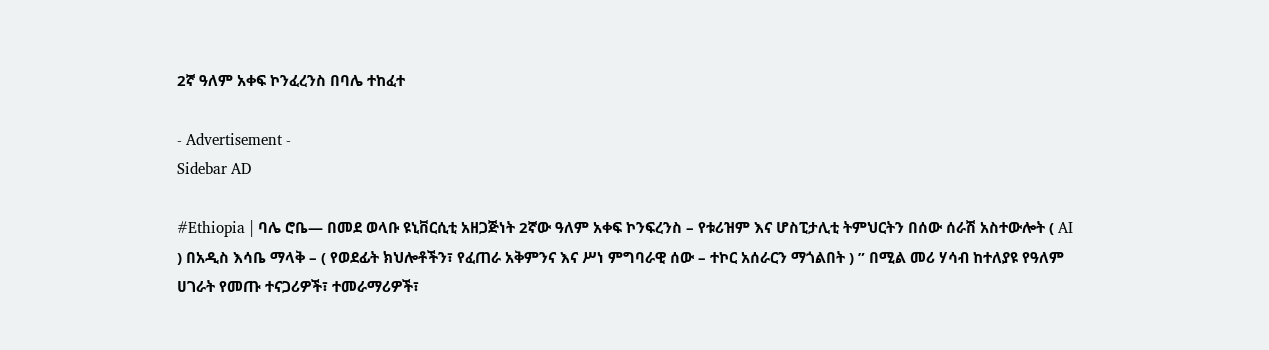2ኛ ዓለም አቀፍ ኮንፈረንስ በባሌ ተከፈተ

- Advertisement -
Sidebar AD

#Ethiopia | ባሌ ሮቤ— በመደ ወላቡ ዩኒቨርሲቲ አዘጋጅነት 2ኛው ዓለም አቀፍ ኮንፍረንስ – የቱሪዝም እና ሆስፒታሊቲ ትምህርትን በሰው ሰራሽ አስተውሎት ( AI ) በአዲስ እሳቤ ማላቅ – ( የወደፊት ክህሎቶችን፣ የፈጠራ አቅምንና እና ሥነ ምግባራዊ ሰው – ተኮር አሰራርን ማጎልበት ) ” በሚል መሪ ሃሳብ ከተለያዩ የዓለም ሀገራት የመጡ ተናጋሪዎች፣ ተመራማሪዎች፣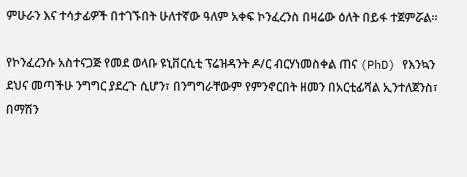ምሁራን እና ተሳታፊዎች በተገኙበት ሁለተኛው ዓለም አቀፍ ኮንፈረንስ በዛሬው ዕለት በይፋ ተጀምሯል።

የኮንፈረንሱ አስተናጋጅ የመደ ወላቡ ዩኒቨርሲቲ ፕሬዝዳንት ዶ/ር ብርሃነመስቀል ጠና (PhD) የእንኳን ደህና መጣችሁ ንግግር ያደረጉ ሲሆን፣ በንግግራቸውም የምንኖርበት ዘመን በአርቲፊሻል ኢንተለጀንስ፣ በማሽን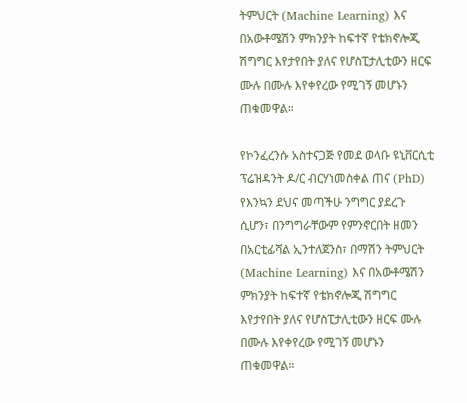ትምህርት (Machine Learning) እና በአውቶሜሽን ምክንያት ከፍተኛ የቴክኖሎጂ ሽግግር እየታየበት ያለና የሆስፒታሊቲውን ዘርፍ ሙሉ በሙሉ እየቀየረው የሚገኝ መሆኑን ጠቁመዋል።

የኮንፈረንሱ አስተናጋጅ የመደ ወላቡ ዩኒቨርሲቲ ፕሬዝዳንት ዶ/ር ብርሃነመስቀል ጠና (PhD) የእንኳን ደህና መጣችሁ ንግግር ያደረጉ ሲሆን፣ በንግግራቸውም የምንኖርበት ዘመን በአርቲፊሻል ኢንተለጀንስ፣ በማሽን ትምህርት (Machine Learning) እና በአውቶሜሽን ምክንያት ከፍተኛ የቴክኖሎጂ ሽግግር እየታየበት ያለና የሆስፒታሊቲውን ዘርፍ ሙሉ በሙሉ እየቀየረው የሚገኝ መሆኑን ጠቁመዋል።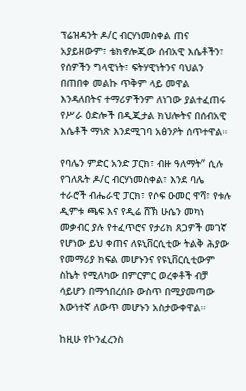ፕሬዝዳንት ዶ/ር ብርሃነመስቀል ጠና አያይዘውም፣ ቴክኖሎጂው ሰብአዊ እሴቶችን፣ የሰዎችን ግላዊነት፣ ፍትሃዊነትንና ባህልን በጠበቀ መልኩ ጥቅም ላይ መዋል እንዳለበትና ተማሪዎችንም ለነገው ያልተፈጠሩ የሥራ ዕድሎች በዲጂታል ክህሎትና በሰብአዊ እሴቶች ማነጽ እንደሚገባ አፅንዖት ሰጥተዋል።

የባሌን ምድር አንድ ፓርክ፣ ብዙ ዓለማት” ሲሉ የገለጹት ዶ/ር ብርሃነመስቀል፣ እንደ ባሌ ተራሮች ብሔራዊ ፓርክ፣ የሶፍ ዑመር ዋሻ፣ የቱሉ ዲምቱ ጫፍ እና የዲሬ ሸኽ ሁሴን መካነ መቃብር ያሉ የተፈጥሮና የታሪክ ጸጋዎች መገኛ የሆነው ይህ ቀጠና ለዩኒቨርሲቲው ትልቅ ሕያው የመማሪያ ክፍል መሆኑንና የዩኒቨርሲቲውም ስኬት የሚለካው በምርምር ወረቀቶች ብቻ ሳይሆን በማኅበረሰቡ ውስጥ በሚያመጣው እውነተኛ ለውጥ መሆኑን አስታውቀዋል።

ከዚሁ የኮንፈረንስ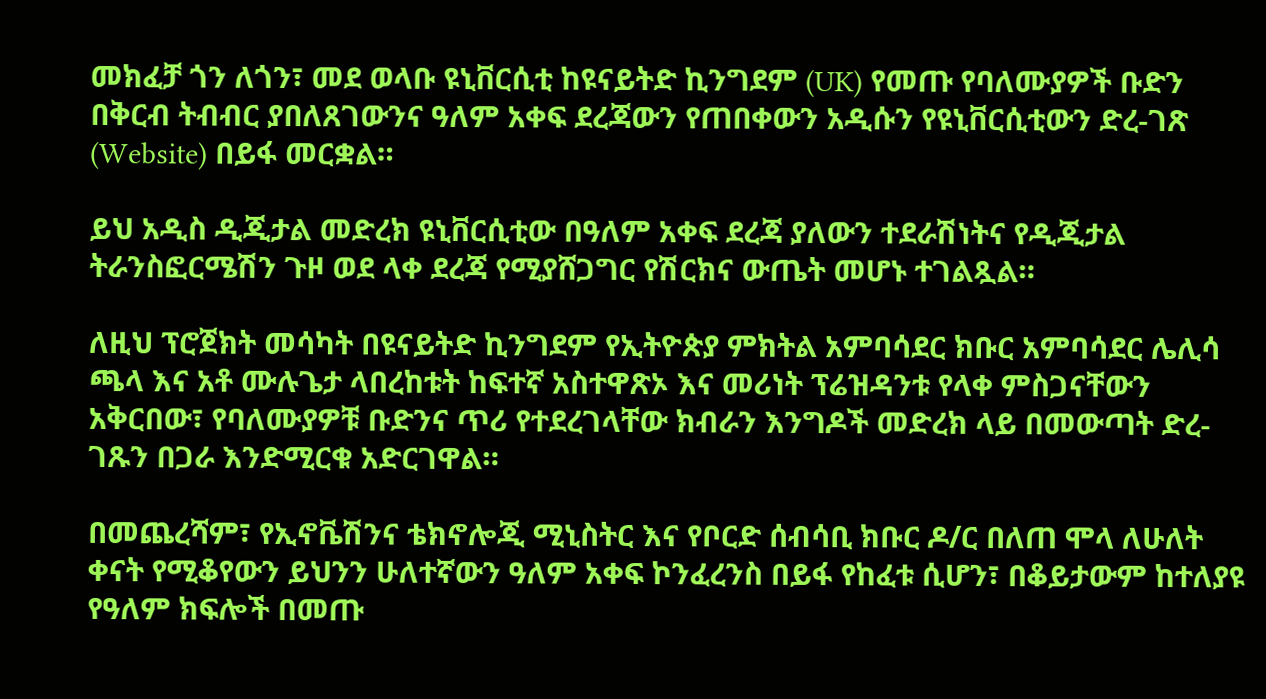መክፈቻ ጎን ለጎን፣ መደ ወላቡ ዩኒቨርሲቲ ከዩናይትድ ኪንግደም (UK) የመጡ የባለሙያዎች ቡድን በቅርብ ትብብር ያበለጸገውንና ዓለም አቀፍ ደረጃውን የጠበቀውን አዲሱን የዩኒቨርሲቲውን ድረ-ገጽ (Website) በይፋ መርቋል።

ይህ አዲስ ዲጂታል መድረክ ዩኒቨርሲቲው በዓለም አቀፍ ደረጃ ያለውን ተደራሽነትና የዲጂታል ትራንስፎርሜሽን ጉዞ ወደ ላቀ ደረጃ የሚያሸጋግር የሽርክና ውጤት መሆኑ ተገልጿል።

ለዚህ ፕሮጀክት መሳካት በዩናይትድ ኪንግደም የኢትዮጵያ ምክትል አምባሳደር ክቡር አምባሳደር ሌሊሳ ጫላ እና አቶ ሙሉጌታ ላበረከቱት ከፍተኛ አስተዋጽኦ እና መሪነት ፕሬዝዳንቱ የላቀ ምስጋናቸውን አቅርበው፣ የባለሙያዎቹ ቡድንና ጥሪ የተደረገላቸው ክብራን እንግዶች መድረክ ላይ በመውጣት ድረ-ገጹን በጋራ እንድሚርቁ አድርገዋል።

በመጨረሻም፣ የኢኖቬሽንና ቴክኖሎጂ ሚኒስትር እና የቦርድ ሰብሳቢ ክቡር ዶ/ር በለጠ ሞላ ለሁለት ቀናት የሚቆየውን ይህንን ሁለተኛውን ዓለም አቀፍ ኮንፈረንስ በይፋ የከፈቱ ሲሆን፣ በቆይታውም ከተለያዩ የዓለም ክፍሎች በመጡ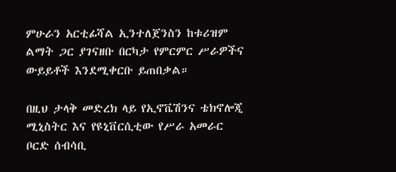ምሁራን አርቲፊሻል ኢንተለጀንስን ከቱሪዝም ልማት ጋር ያገናዘቡ በርካታ የምርምር ሥራዎችና ውይይቶች እንደሚቀርቡ ይጠበቃል።

በዚህ ታላቅ መድረክ ላይ የኢኖቬሽንና ቴክኖሎጂ ሚኒስትር እና የዩኒቨርሲቲው የሥራ አመራር ቦርድ ሰብሳቢ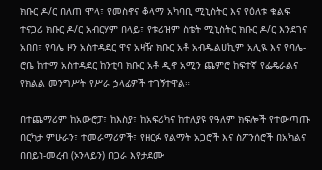ክቡር ዶ/ር በለጠ ሞላ፣ የመስኖና ቆላማ አካባቢ ሚኒስትር እና የዕለቱ ቁልፍ ተናጋሪ ክቡር ዶ/ር አብርሃም በላይ፣ የቱሪዝም ስቴት ሚኒስትር ክቡር ዶ/ር እንደገና አበበ፣ የባሌ ዞን አስተዳደር ዋና አዛዥ ክቡር አቶ አብዱልሀኪም አሊዪ እና የባሌ-ሮቤ ከተማ አስተዳደር ከንቲባ ክቡር አቶ ዲኖ አሚን ጨምሮ ከፍተኛ የፌዴራልና የክልል መንግሥት የሥራ ኃላፊዎች ተገኝተዋል።

በተጨማሪም ከአውሮፓ፣ ከእስያ፣ ከአፍሪካና ከተለያዩ የዓለም ክፍሎች የተውጣጡ በርካታ ምሁራን፣ ተመራማሪዎች፣ የዘርፉ የልማት አጋሮች እና ስፖንሰሮች በአካልና በበይነ-መረብ (ኦንላይን) በጋራ እየታደሙ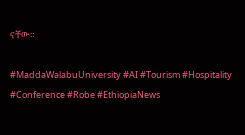ናቸው።

#MaddaWalabuUniversity #AI #Tourism #Hospitality #Conference #Robe #EthiopiaNews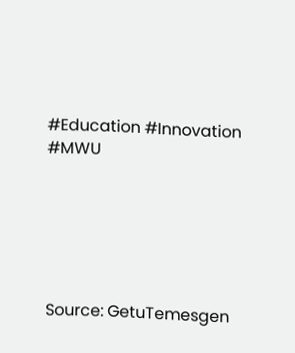#Education #Innovation #MWU






Source: GetuTemesgen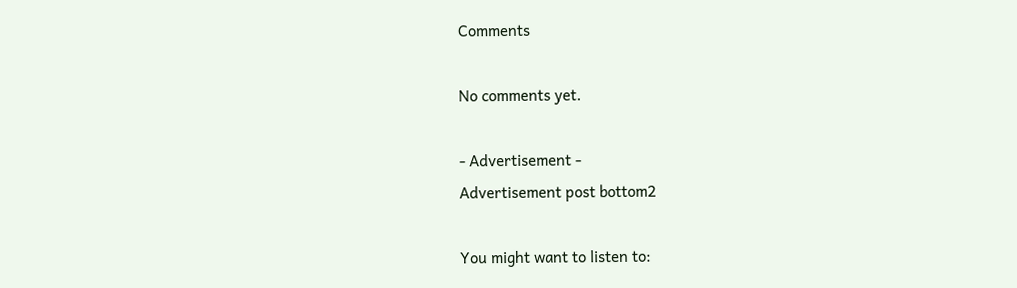Comments

No comments yet.

- Advertisement -
Advertisement post bottom2

You might want to listen to: